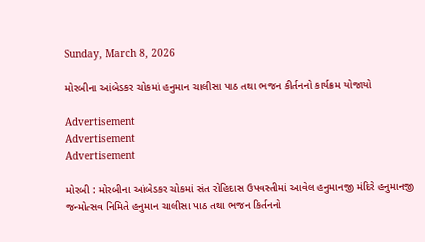Sunday, March 8, 2026

મોરબીના આંબેડકર ચોકમાં હનુમાન ચાલીસા પાઠ તથા ભજન કીર્તનનો કાર્યક્રમ યોજાયો

Advertisement
Advertisement
Advertisement

મોરબી : મોરબીના આંબેડકર ચોકમાં સંત રોહિદાસ ઉપવસ્તીમાં આવેલ હનુમાનજી મંદિરે હનુમાનજી જન્મોત્સવ નિમિતે હનુમાન ચાલીસા પાઠ તથા ભજન કિર્તનનો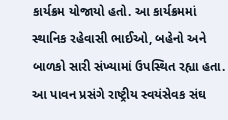કાર્યક્રમ યોજાયો હતો. આ કાર્યક્રમમાં સ્થાનિક રહેવાસી ભાઈઓ, બહેનો અને બાળકો સારી સંખ્યામાં ઉપસ્થિત રહ્યા હતા. આ પાવન પ્રસંગે રાષ્ટ્રીય સ્વયંસેવક સંઘ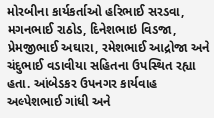મોરબીના કાર્યકર્તાઓ હરિભાઈ સરડવા, મગનભાઈ રાઠોડ, દિનેશભાઇ વિડજા, પ્રેમજીભાઈ અઘારા, રમેશભાઈ આદ્રોજા અને ચંદુભાઈ વડાવીયા સહિતના ઉપસ્થિત રહ્યા હતા. આંબેડકર ઉપનગર કાર્યવાહ અલ્પેશભાઈ ગાંધી અને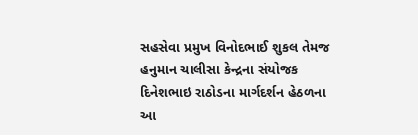સહસેવા પ્રમુખ વિનોદભાઈ શુકલ તેમજ હનુમાન ચાલીસા કેન્દ્રના સંયોજક દિનેશભાઇ રાઠોડના માર્ગદર્શન હેઠળના આ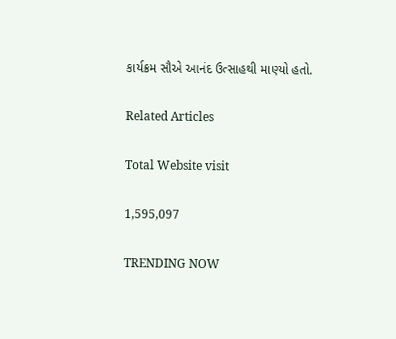કાર્યક્રમ સૌએ આનંદ ઉત્સાહથી માણ્યો હતો.

Related Articles

Total Website visit

1,595,097

TRENDING NOW